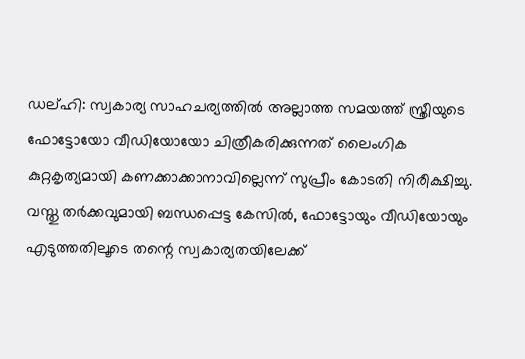ഡല്ഹി: സ്വകാര്യ സാഹചര്യത്തിൽ അല്ലാത്ത സമയത്ത് സ്ത്രീയുടെ ഫോട്ടോയോ വീഡിയോയോ ചിത്രീകരിക്കുന്നത് ലൈംഗിക കുറ്റകൃത്യമായി കണക്കാക്കാനാവില്ലെന്ന് സുപ്രീം കോടതി നിരീക്ഷിച്ചു. വസ്തു തർക്കവുമായി ബന്ധപ്പെട്ട കേസിൽ, ഫോട്ടോയും വീഡിയോയും എടുത്തതിലൂടെ തന്റെ സ്വകാര്യതയിലേക്ക്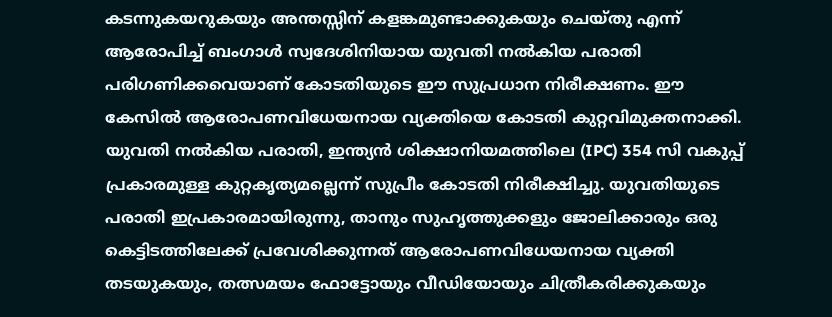കടന്നുകയറുകയും അന്തസ്സിന് കളങ്കമുണ്ടാക്കുകയും ചെയ്തു എന്ന് ആരോപിച്ച് ബംഗാൾ സ്വദേശിനിയായ യുവതി നൽകിയ പരാതി പരിഗണിക്കവെയാണ് കോടതിയുടെ ഈ സുപ്രധാന നിരീക്ഷണം. ഈ കേസിൽ ആരോപണവിധേയനായ വ്യക്തിയെ കോടതി കുറ്റവിമുക്തനാക്കി. യുവതി നൽകിയ പരാതി, ഇന്ത്യൻ ശിക്ഷാനിയമത്തിലെ (IPC) 354 സി വകുപ്പ് പ്രകാരമുള്ള കുറ്റകൃത്യമല്ലെന്ന് സുപ്രീം കോടതി നിരീക്ഷിച്ചു. യുവതിയുടെ പരാതി ഇപ്രകാരമായിരുന്നു, താനും സുഹൃത്തുക്കളും ജോലിക്കാരും ഒരു കെട്ടിടത്തിലേക്ക് പ്രവേശിക്കുന്നത് ആരോപണവിധേയനായ വ്യക്തി തടയുകയും, തത്സമയം ഫോട്ടോയും വീഡിയോയും ചിത്രീകരിക്കുകയും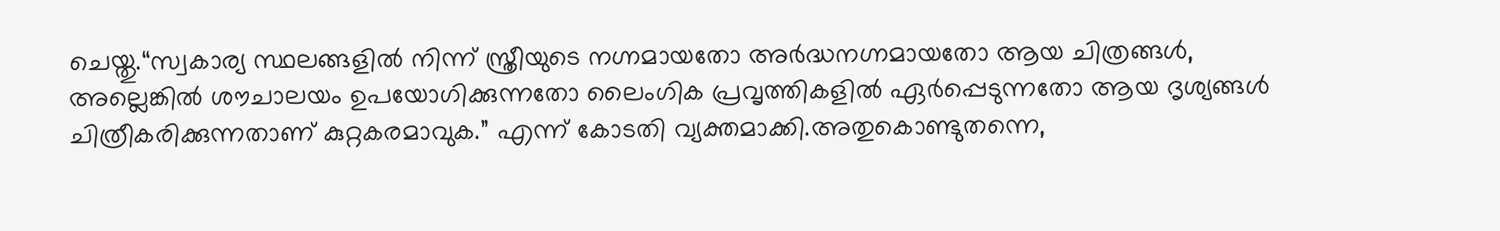ചെയ്തു.“സ്വകാര്യ സ്ഥലങ്ങളിൽ നിന്ന് സ്ത്രീയുടെ നഗ്നമായതോ അർദ്ധനഗ്നമായതോ ആയ ചിത്രങ്ങൾ, അല്ലെങ്കിൽ ശൗചാലയം ഉപയോഗിക്കുന്നതോ ലൈംഗിക പ്രവൃത്തികളിൽ ഏർപ്പെടുന്നതോ ആയ ദൃശ്യങ്ങൾ ചിത്രീകരിക്കുന്നതാണ് കുറ്റകരമാവുക.” എന്ന് കോടതി വ്യക്തമാക്കി.അതുകൊണ്ടുതന്നെ,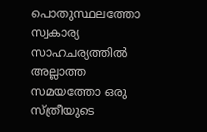പൊതുസ്ഥലത്തോ സ്വകാര്യ സാഹചര്യത്തിൽ അല്ലാത്ത സമയത്തോ ഒരു സ്ത്രീയുടെ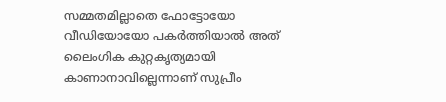സമ്മതമില്ലാതെ ഫോട്ടോയോ വീഡിയോയോ പകർത്തിയാൽ അത് ലൈംഗിക കുറ്റകൃത്യമായി കാണാനാവില്ലെന്നാണ് സുപ്രീം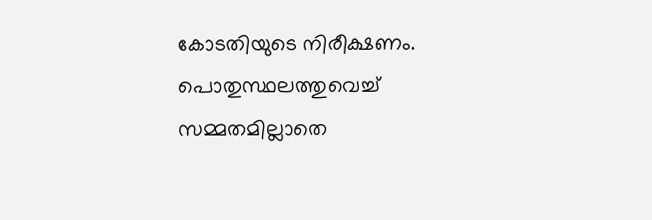കോടതിയുടെ നിരീക്ഷണം.
പൊതുസ്ഥലത്തുവെച്ച് സമ്മതമില്ലാതെ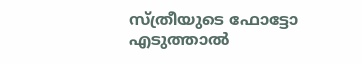സ്ത്രീയുടെ ഫോട്ടോ എടുത്താൽ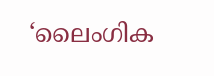‘ലൈംഗിക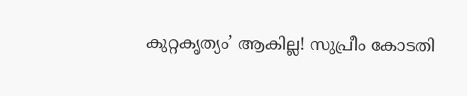കുറ്റകൃത്യം’ ആകില്ല! സുപ്രീം കോടതി